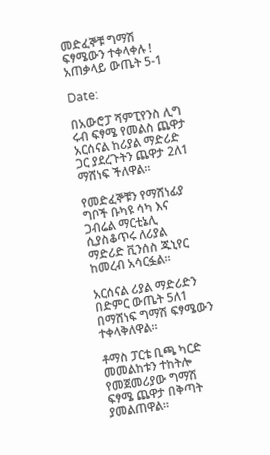መድፈኞቹ ግማሽ ፍፃሜውን ተቀላቀሉ ! አጠቃላይ ውጤት 5-1

Date:

በአውሮፓ ሻምፒየንስ ሊግ ሩብ ፍፃሜ የመልስ ጨዋታ አርሰናል ከሪያል ማድሪድ ጋር ያደረጉትን ጨዋታ 2ለ1 ማሸነፍ ችለዋል።

የመድፈኞቹን የማሸነፊያ ግቦች ቡካዩ ሳካ እና ጋብሬል ማርቲኔሊ ሲያስቆጥሩ ለሪያል ማድሪድ ቪንሰስ ጁኒየር ከመረብ አሳርፏል።

አርሰናል ሪያል ማድሪድን በድምር ውጤት 5ለ1 በማሸነፍ ግማሽ ፍፃሜውን ተቀላቅለዋል።

ቶማስ ፓርቴ ቢጫ ካርድ መመልከቱን ተከትሎ የመጀመሪያው ግማሽ ፍፃሜ ጨዋታ በቅጣት ያመልጠዋል።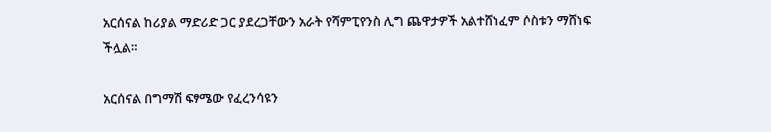አርሰናል ከሪያል ማድሪድ ጋር ያደረጋቸውን አራት የሻምፒየንስ ሊግ ጨዋታዎች አልተሸነፈም ሶስቱን ማሸነፍ ችሏል።

አርሰናል በግማሽ ፍፃሜው የፈረንሳዩን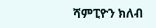ሻምፒዮን ክለብ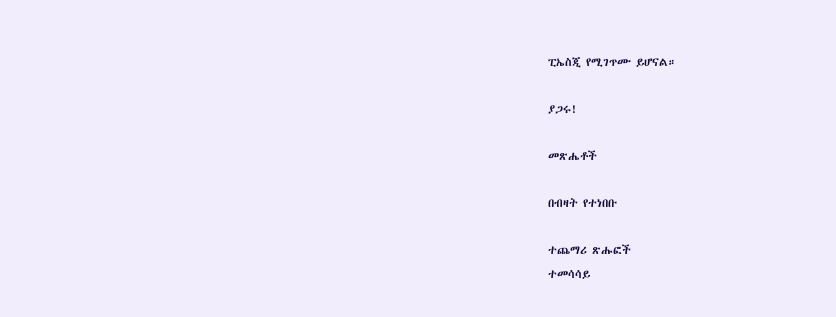ፒኤስጂ የሚገጥሙ ይሆናል።

ያጋሩ!

መጽሔቶች

በብዛት የተነበቡ

ተጨማሪ ጽሑፎች
ተመሳሳይ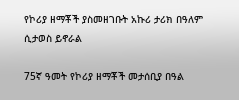የኮሪያ ዘማቾች ያስመዘገቡት አኩሪ ታሪክ በዓለም ሲታወስ ይኖራል

75ኛ ዓመት የኮሪያ ዘማቾች መታሰቢያ በዓል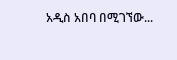አዲስ አበባ በሚገኘው...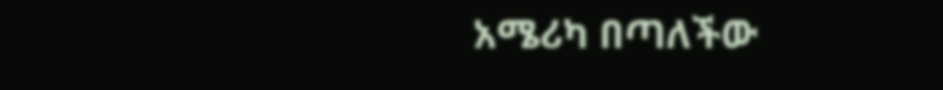አሜሪካ በጣለችው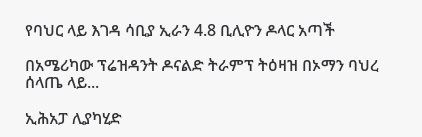የባህር ላይ እገዳ ሳቢያ ኢራን 4.8 ቢሊዮን ዶላር አጣች

በአሜሪካው ፕሬዝዳንት ዶናልድ ትራምፕ ትዕዛዝ በኦማን ባህረ ሰላጤ ላይ...

ኢሕአፓ ሊያካሂድ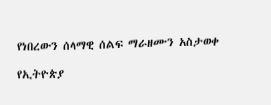የነበረውን ሰላማዊ ሰልፍ ማራዘሙን አስታወቀ

የኢትዮጵያ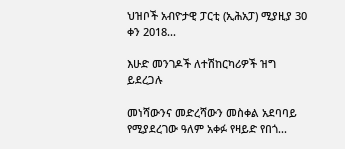ህዝቦች አብዮታዊ ፓርቲ (ኢሕአፓ) ሚያዚያ 30 ቀን 2018...

እሁድ መንገዶች ለተሽከርካሪዎች ዝግ ይደረጋሉ

መነሻውንና መድረሻውን መስቀል አደባባይ የሚያደረገው ዓለም አቀፉ የዛይድ የበጎ...